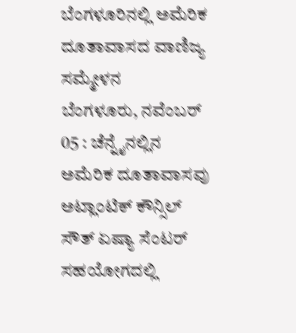ಬೆಂಗಳೂರಿನಲ್ಲಿ ಅಮೆರಿಕ ದೂತಾವಾಸದ ವಾಣಿಜ್ಯ ಸಮ್ಮೇಳನ
ಬೆಂಗಳೂರು, ನವೆಂಬರ್ 05 : ಚೆನ್ನೈನಲ್ಲಿನ ಅಮೆರಿಕ ದೂತಾವಾಸವು ಅಟ್ಲಾಂಟಿಕ್ ಕೌನ್ಸಿಲ್ ಸೌತ್ ಏಷ್ಯಾ ಸೆಂಟರ್ ಸಹಯೋಗದಲ್ಲಿ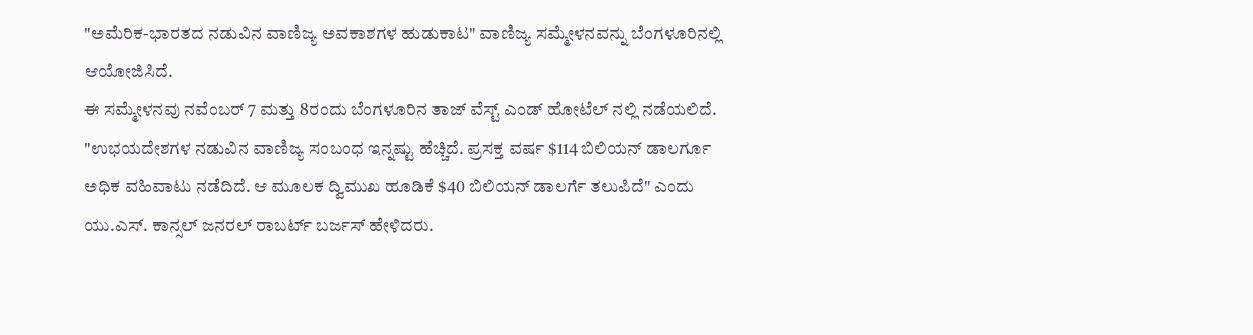"ಅಮೆರಿಕ-ಭಾರತದ ನಡುವಿನ ವಾಣಿಜ್ಯ ಅವಕಾಶಗಳ ಹುಡುಕಾಟ" ವಾಣಿಜ್ಯ ಸಮ್ಮೇಳನವನ್ನು ಬೆಂಗಳೂರಿನಲ್ಲಿ ಆಯೋಜಿಸಿದೆ.
ಈ ಸಮ್ಮೇಳನವು ನವೆಂಬರ್ 7 ಮತ್ತು 8ರಂದು ಬೆಂಗಳೂರಿನ ತಾಜ್ ವೆಸ್ಟ್ ಎಂಡ್ ಹೋಟೆಲ್ ನಲ್ಲಿ ನಡೆಯಲಿದೆ.
"ಉಭಯದೇಶಗಳ ನಡುವಿನ ವಾಣಿಜ್ಯ ಸಂಬಂಧ ಇನ್ನಷ್ಟು ಹೆಚ್ಚಿದೆ. ಪ್ರಸಕ್ತ ವರ್ಷ $114 ಬಿಲಿಯನ್ ಡಾಲರ್ಗೂ ಅಧಿಕ ವಹಿವಾಟು ನಡೆದಿದೆ. ಆ ಮೂಲಕ ದ್ವಿಮುಖ ಹೂಡಿಕೆ $40 ಬಿಲಿಯನ್ ಡಾಲರ್ಗೆ ತಲುಪಿದೆ" ಎಂದು ಯು.ಎಸ್. ಕಾನ್ಸಲ್ ಜನರಲ್ ರಾಬರ್ಟ್ ಬರ್ಜಸ್ ಹೇಳಿದರು.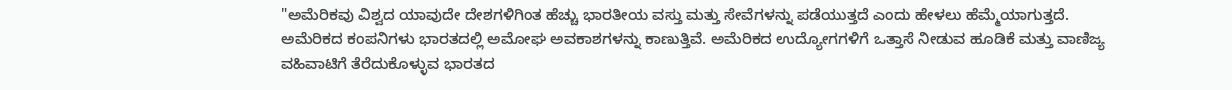"ಅಮೆರಿಕವು ವಿಶ್ವದ ಯಾವುದೇ ದೇಶಗಳಿಗಿಂತ ಹೆಚ್ಚು ಭಾರತೀಯ ವಸ್ತು ಮತ್ತು ಸೇವೆಗಳನ್ನು ಪಡೆಯುತ್ತದೆ ಎಂದು ಹೇಳಲು ಹೆಮ್ಮೆಯಾಗುತ್ತದೆ. ಅಮೆರಿಕದ ಕಂಪನಿಗಳು ಭಾರತದಲ್ಲಿ ಅಮೋಘ ಅವಕಾಶಗಳನ್ನು ಕಾಣುತ್ತಿವೆ. ಅಮೆರಿಕದ ಉದ್ಯೋಗಗಳಿಗೆ ಒತ್ತಾಸೆ ನೀಡುವ ಹೂಡಿಕೆ ಮತ್ತು ವಾಣಿಜ್ಯ ವಹಿವಾಟಿಗೆ ತೆರೆದುಕೊಳ್ಳುವ ಭಾರತದ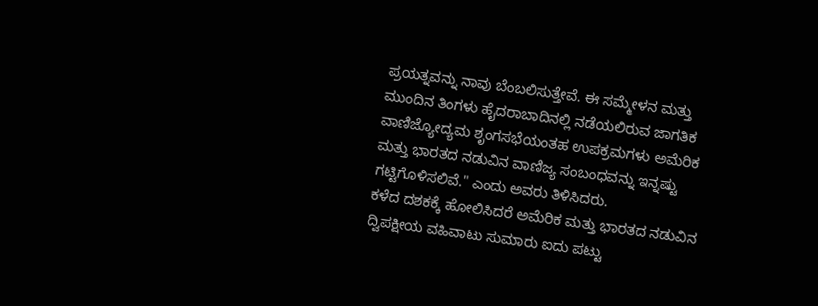ಪ್ರಯತ್ನವನ್ನು ನಾವು ಬೆಂಬಲಿಸುತ್ತೇವೆ. ಈ ಸಮ್ಮೇಳನ ಮತ್ತು ಮುಂದಿನ ತಿಂಗಳು ಹೈದರಾಬಾದಿನಲ್ಲಿ ನಡೆಯಲಿರುವ ಜಾಗತಿಕ ವಾಣಿಜ್ಯೋದ್ಯಮ ಶೃಂಗಸಭೆಯಂತಹ ಉಪಕ್ರಮಗಳು ಅಮೆರಿಕ ಮತ್ತು ಭಾರತದ ನಡುವಿನ ವಾಣಿಜ್ಯ ಸಂಬಂಧವನ್ನು ಇನ್ನಷ್ಟು ಗಟ್ಟಿಗೊಳಿಸಲಿವೆ." ಎಂದು ಅವರು ತಿಳಿಸಿದರು.
ಕಳೆದ ದಶಕಕ್ಕೆ ಹೋಲಿಸಿದರೆ ಅಮೆರಿಕ ಮತ್ತು ಭಾರತದ ನಡುವಿನ ದ್ವಿಪಕ್ಷೀಯ ವಹಿವಾಟು ಸುಮಾರು ಐದು ಪಟ್ಟು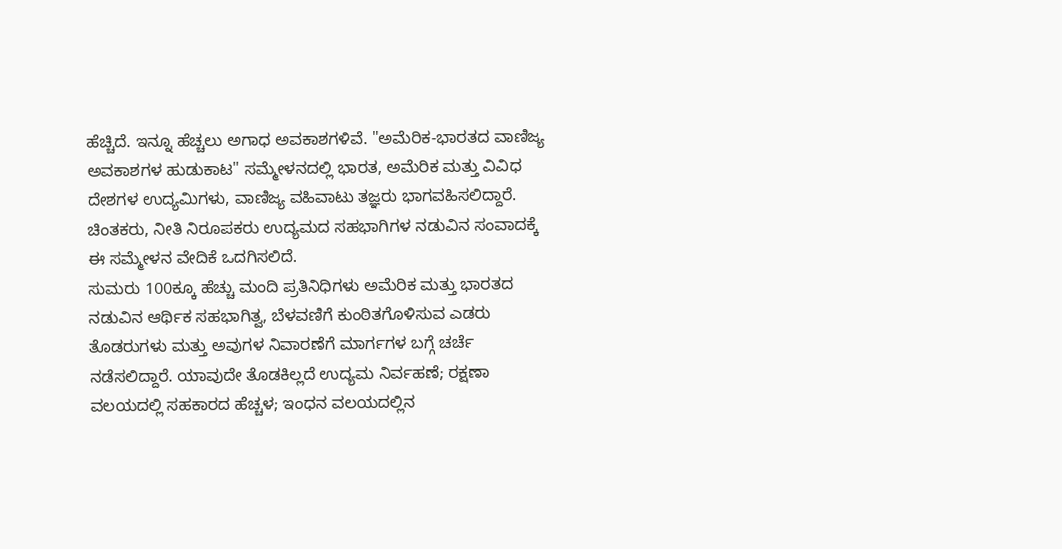ಹೆಚ್ಚಿದೆ. ಇನ್ನೂ ಹೆಚ್ಚಲು ಅಗಾಧ ಅವಕಾಶಗಳಿವೆ. "ಅಮೆರಿಕ-ಭಾರತದ ವಾಣಿಜ್ಯ ಅವಕಾಶಗಳ ಹುಡುಕಾಟ" ಸಮ್ಮೇಳನದಲ್ಲಿ ಭಾರತ, ಅಮೆರಿಕ ಮತ್ತು ವಿವಿಧ ದೇಶಗಳ ಉದ್ಯಮಿಗಳು, ವಾಣಿಜ್ಯ ವಹಿವಾಟು ತಜ್ಞರು ಭಾಗವಹಿಸಲಿದ್ದಾರೆ. ಚಿಂತಕರು, ನೀತಿ ನಿರೂಪಕರು ಉದ್ಯಮದ ಸಹಭಾಗಿಗಳ ನಡುವಿನ ಸಂವಾದಕ್ಕೆ ಈ ಸಮ್ಮೇಳನ ವೇದಿಕೆ ಒದಗಿಸಲಿದೆ.
ಸುಮರು 100ಕ್ಕೂ ಹೆಚ್ಚು ಮಂದಿ ಪ್ರತಿನಿಧಿಗಳು ಅಮೆರಿಕ ಮತ್ತು ಭಾರತದ ನಡುವಿನ ಆರ್ಥಿಕ ಸಹಭಾಗಿತ್ವ, ಬೆಳವಣಿಗೆ ಕುಂಠಿತಗೊಳಿಸುವ ಎಡರು ತೊಡರುಗಳು ಮತ್ತು ಅವುಗಳ ನಿವಾರಣೆಗೆ ಮಾರ್ಗಗಳ ಬಗ್ಗೆ ಚರ್ಚೆ ನಡೆಸಲಿದ್ದಾರೆ. ಯಾವುದೇ ತೊಡಕಿಲ್ಲದೆ ಉದ್ಯಮ ನಿರ್ವಹಣೆ; ರಕ್ಷಣಾ ವಲಯದಲ್ಲಿ ಸಹಕಾರದ ಹೆಚ್ಚಳ; ಇಂಧನ ವಲಯದಲ್ಲಿನ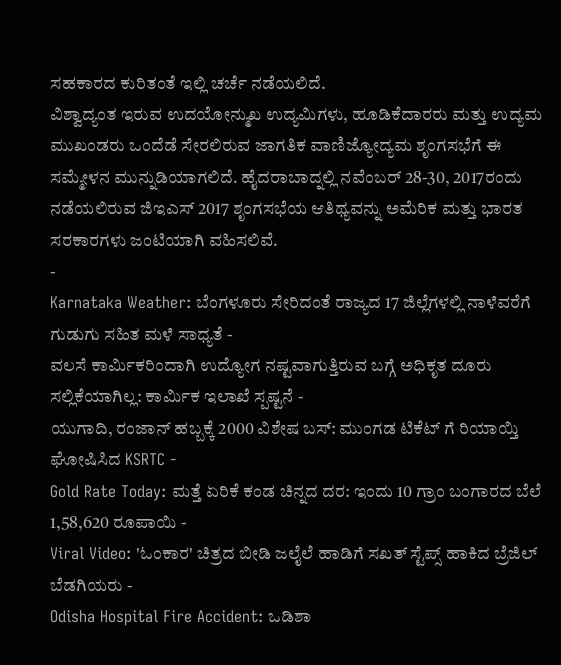ಸಹಕಾರದ ಕುರಿತಂತೆ ಇಲ್ಲಿ ಚರ್ಚೆ ನಡೆಯಲಿದೆ.
ವಿಶ್ವಾದ್ಯಂತ ಇರುವ ಉದಯೋನ್ಮುಖ ಉದ್ಯಮಿಗಳು, ಹೂಡಿಕೆದಾರರು ಮತ್ತು ಉದ್ಯಮ ಮುಖಂಡರು ಒಂದೆಡೆ ಸೇರಲಿರುವ ಜಾಗತಿಕ ವಾಣಿಜ್ಯೋದ್ಯಮ ಶೃಂಗಸಭೆಗೆ ಈ ಸಮ್ಮೇಳನ ಮುನ್ನುಡಿಯಾಗಲಿದೆ. ಹೈದರಾಬಾದ್ನಲ್ಲಿ ನವೆಂಬರ್ 28-30, 2017ರಂದು ನಡೆಯಲಿರುವ ಜಿಇಎಸ್ 2017 ಶೃಂಗಸಭೆಯ ಆತಿಥ್ಯವನ್ನು ಅಮೆರಿಕ ಮತ್ತು ಭಾರತ ಸರಕಾರಗಳು ಜಂಟಿಯಾಗಿ ವಹಿಸಲಿವೆ.
-
Karnataka Weather: ಬೆಂಗಳೂರು ಸೇರಿದಂತೆ ರಾಜ್ಯದ 17 ಜಿಲ್ಲೆಗಳಲ್ಲಿ ನಾಳೆವರೆಗೆ ಗುಡುಗು ಸಹಿತ ಮಳೆ ಸಾಧ್ಯತೆ -
ವಲಸೆ ಕಾರ್ಮಿಕರಿಂದಾಗಿ ಉದ್ಯೋಗ ನಷ್ಟವಾಗುತ್ತಿರುವ ಬಗ್ಗೆ ಅಧಿಕೃತ ದೂರು ಸಲ್ಲಿಕೆಯಾಗಿಲ್ಲ: ಕಾರ್ಮಿಕ ಇಲಾಖೆ ಸ್ಪಷ್ಟನೆ -
ಯುಗಾದಿ, ರಂಜಾನ್ ಹಬ್ಬಕ್ಕೆ 2000 ವಿಶೇಷ ಬಸ್: ಮುಂಗಡ ಟಿಕೆಟ್ ಗೆ ರಿಯಾಯ್ತಿ ಘೋಷಿಸಿದ KSRTC -
Gold Rate Today: ಮತ್ತೆ ಏರಿಕೆ ಕಂಡ ಚಿನ್ನದ ದರ: ಇಂದು 10 ಗ್ರಾಂ ಬಂಗಾರದ ಬೆಲೆ 1,58,620 ರೂಪಾಯಿ -
Viral Video: 'ಓಂಕಾರ' ಚಿತ್ರದ ಬೀಡಿ ಜಲೈಲೆ ಹಾಡಿಗೆ ಸಖತ್ ಸ್ಟೆಪ್ಸ್ ಹಾಕಿದ ಬ್ರೆಜಿಲ್ ಬೆಡಗಿಯರು -
Odisha Hospital Fire Accident: ಒಡಿಶಾ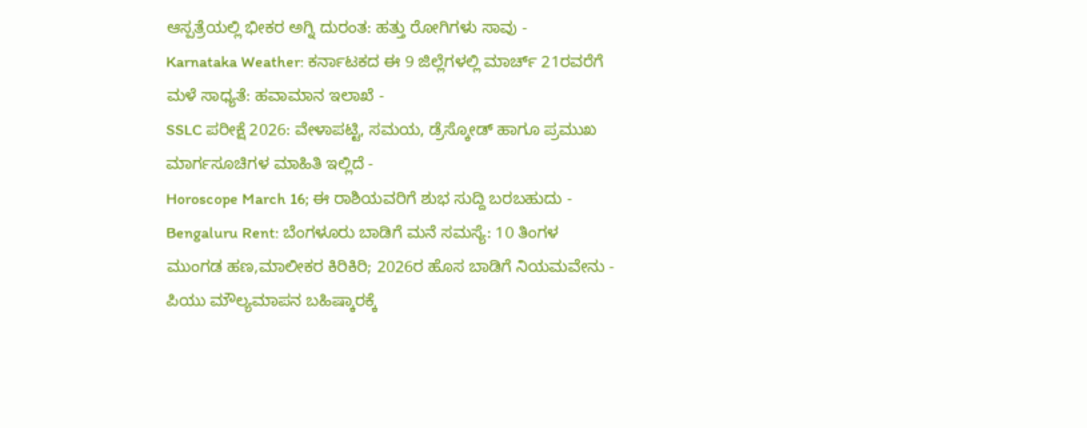ಆಸ್ಪತ್ರೆಯಲ್ಲಿ ಭೀಕರ ಅಗ್ನಿ ದುರಂತ: ಹತ್ತು ರೋಗಿಗಳು ಸಾವು -
Karnataka Weather: ಕರ್ನಾಟಕದ ಈ 9 ಜಿಲ್ಲೆಗಳಲ್ಲಿ ಮಾರ್ಚ್ 21ರವರೆಗೆ ಮಳೆ ಸಾಧ್ಯತೆ: ಹವಾಮಾನ ಇಲಾಖೆ -
SSLC ಪರೀಕ್ಷೆ 2026: ವೇಳಾಪಟ್ಟಿ, ಸಮಯ, ಡ್ರೆಸ್ಕೋಡ್ ಹಾಗೂ ಪ್ರಮುಖ ಮಾರ್ಗಸೂಚಿಗಳ ಮಾಹಿತಿ ಇಲ್ಲಿದೆ -
Horoscope March 16; ಈ ರಾಶಿಯವರಿಗೆ ಶುಭ ಸುದ್ದಿ ಬರಬಹುದು -
Bengaluru Rent: ಬೆಂಗಳೂರು ಬಾಡಿಗೆ ಮನೆ ಸಮಸ್ಯೆ: 10 ತಿಂಗಳ ಮುಂಗಡ ಹಣ,ಮಾಲೀಕರ ಕಿರಿಕಿರಿ; 2026ರ ಹೊಸ ಬಾಡಿಗೆ ನಿಯಮವೇನು -
ಪಿಯು ಮೌಲ್ಯಮಾಪನ ಬಹಿಷ್ಕಾರಕ್ಕೆ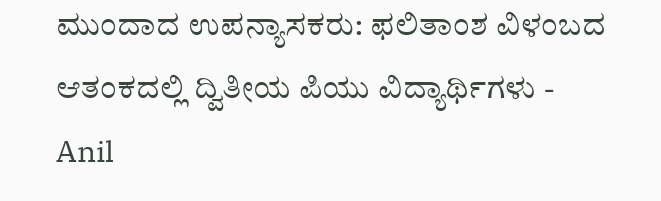ಮುಂದಾದ ಉಪನ್ಯಾಸಕರು: ಫಲಿತಾಂಶ ವಿಳಂಬದ ಆತಂಕದಲ್ಲಿ ದ್ವಿತೀಯ ಪಿಯು ವಿದ್ಯಾರ್ಥಿಗಳು -
Anil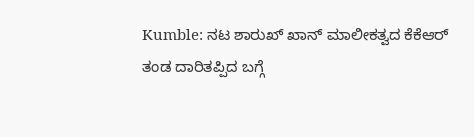Kumble: ನಟ ಶಾರುಖ್ ಖಾನ್ ಮಾಲೀಕತ್ವದ ಕೆಕೆಆರ್ ತಂಡ ದಾರಿತಪ್ಪಿದ ಬಗ್ಗೆ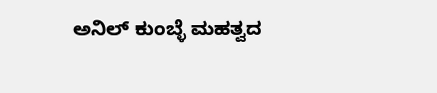ಅನಿಲ್ ಕುಂಬ್ಳೆ ಮಹತ್ವದ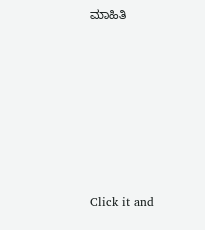ಮಾಹಿತಿ












Click it and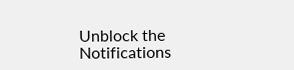Unblock the Notifications